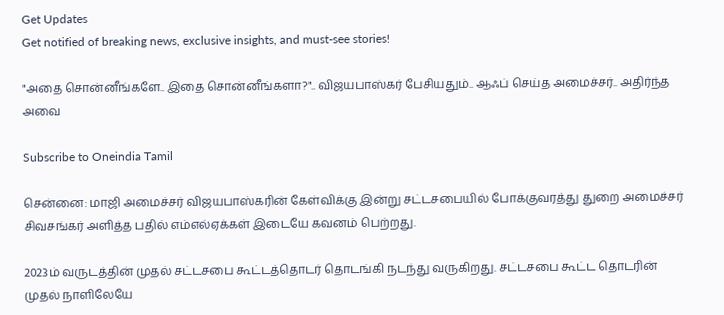Get Updates
Get notified of breaking news, exclusive insights, and must-see stories!

"அதை சொன்னீங்களே.. இதை சொன்னீங்களா?".. விஜயபாஸ்கர் பேசியதும்.. ஆஃப் செய்த அமைச்சர்.. அதிர்ந்த அவை

Subscribe to Oneindia Tamil

சென்னை: மாஜி அமைச்சர் விஜயபாஸ்கரின் கேள்விக்கு இன்று சட்டசபையில் போக்குவரத்து துறை அமைச்சர் சிவசங்கர் அளித்த பதில் எம்எல்ஏக்கள் இடையே கவனம் பெற்றது.

2023ம் வருடத்தின் முதல் சட்டசபை கூட்டத்தொடர் தொடங்கி நடந்து வருகிறது. சட்டசபை கூட்ட தொடரின் முதல் நாளிலேயே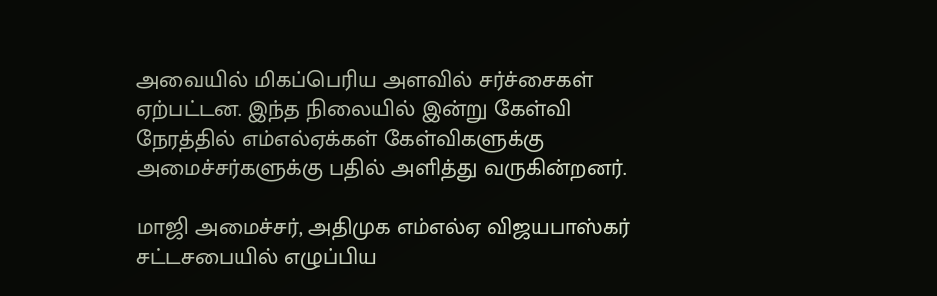அவையில் மிகப்பெரிய அளவில் சர்ச்சைகள் ஏற்பட்டன. இந்த நிலையில் இன்று கேள்வி நேரத்தில் எம்எல்ஏக்கள் கேள்விகளுக்கு அமைச்சர்களுக்கு பதில் அளித்து வருகின்றனர்.

மாஜி அமைச்சர், அதிமுக எம்எல்ஏ விஜயபாஸ்கர் சட்டசபையில் எழுப்பிய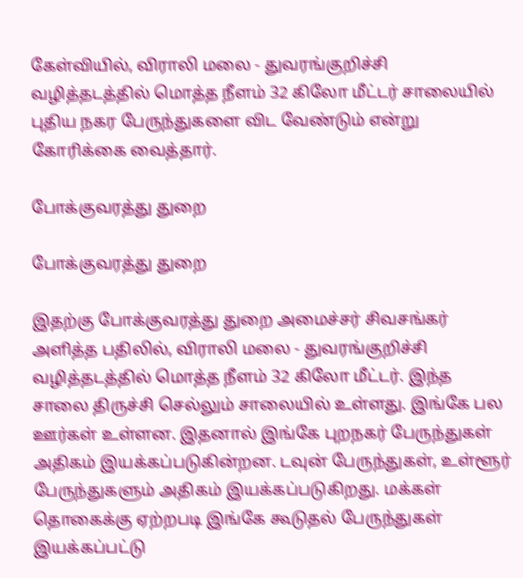கேள்வியில், விராலி மலை - துவரங்குறிச்சி வழித்தடத்தில் மொத்த நீளம் 32 கிலோ மீட்டர் சாலையில் புதிய நகர பேருந்துகளை விட வேண்டும் என்று கோரிக்கை வைத்தார்.

போக்குவரத்து துறை

போக்குவரத்து துறை

இதற்கு போக்குவரத்து துறை அமைச்சர் சிவசங்கர் அளித்த பதிலில், விராலி மலை - துவரங்குறிச்சி வழித்தடத்தில் மொத்த நீளம் 32 கிலோ மீட்டர். இந்த சாலை திருச்சி செல்லும் சாலையில் உள்ளது. இங்கே பல ஊர்கள் உள்ளன. இதனால் இங்கே புறநகர் பேருந்துகள் அதிகம் இயக்கப்படுகின்றன. டவுன் பேருந்துகள், உள்ளூர் பேருந்துகளும் அதிகம் இயக்கப்படுகிறது. மக்கள் தொகைக்கு ஏற்றபடி இங்கே கூடுதல் பேருந்துகள் இயக்கப்பட்டு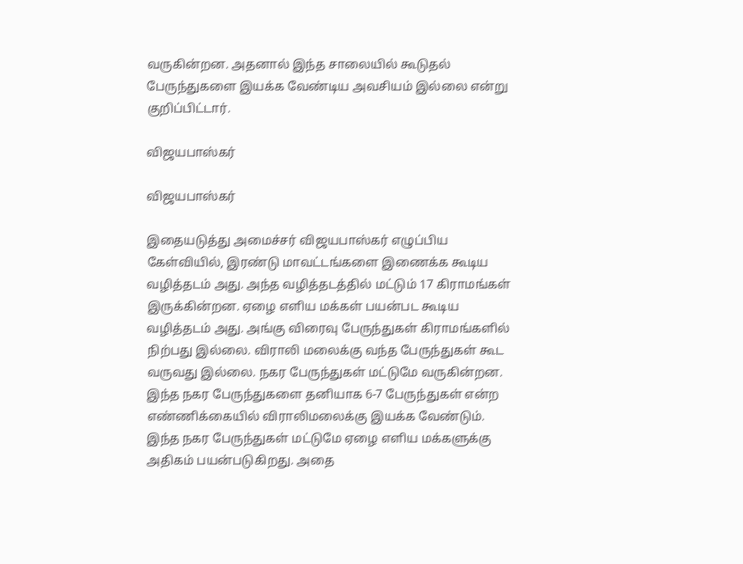வருகின்றன. அதனால் இந்த சாலையில் கூடுதல் பேருந்துகளை இயக்க வேண்டிய அவசியம் இல்லை என்று குறிப்பிட்டார்.

விஜயபாஸ்கர்

விஜயபாஸ்கர்

இதையடுத்து அமைச்சர் விஜயபாஸ்கர் எழுப்பிய கேள்வியில், இரண்டு மாவட்டங்களை இணைக்க கூடிய வழித்தடம் அது. அந்த வழித்தடத்தில் மட்டும் 17 கிராமங்கள் இருக்கின்றன. ஏழை எளிய மக்கள் பயன்பட கூடிய வழித்தடம் அது. அங்கு விரைவு பேருந்துகள் கிராமங்களில் நிற்பது இல்லை. விராலி மலைக்கு வந்த பேருந்துகள் கூட வருவது இல்லை. நகர பேருந்துகள் மட்டுமே வருகின்றன. இந்த நகர பேருந்துகளை தனியாக 6-7 பேருந்துகள் என்ற எண்ணிக்கையில் விராலிமலைக்கு இயக்க வேண்டும். இந்த நகர பேருந்துகள் மட்டுமே ஏழை எளிய மக்களுக்கு அதிகம் பயன்படுகிறது. அதை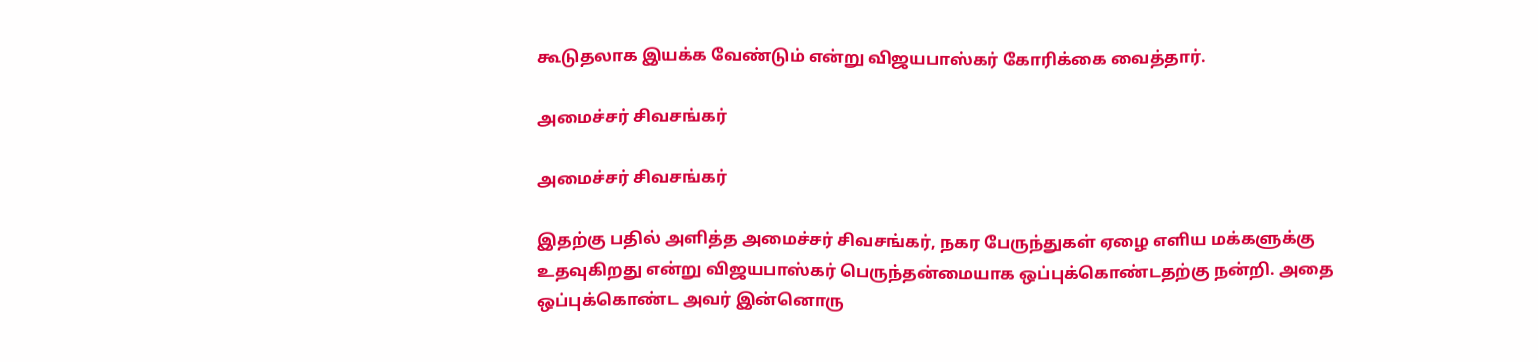கூடுதலாக இயக்க வேண்டும் என்று விஜயபாஸ்கர் கோரிக்கை வைத்தார்.

அமைச்சர் சிவசங்கர்

அமைச்சர் சிவசங்கர்

இதற்கு பதில் அளித்த அமைச்சர் சிவசங்கர், நகர பேருந்துகள் ஏழை எளிய மக்களுக்கு உதவுகிறது என்று விஜயபாஸ்கர் பெருந்தன்மையாக ஒப்புக்கொண்டதற்கு நன்றி. அதை ஒப்புக்கொண்ட அவர் இன்னொரு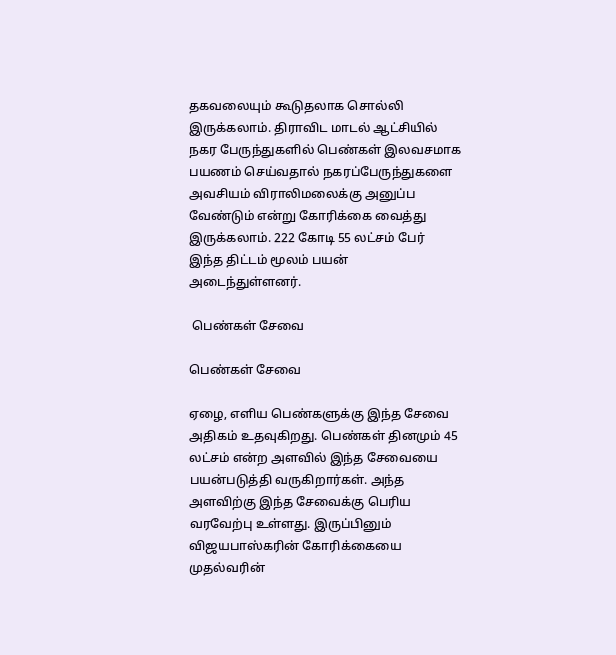தகவலையும் கூடுதலாக சொல்லி இருக்கலாம். திராவிட மாடல் ஆட்சியில் நகர பேருந்துகளில் பெண்கள் இலவசமாக பயணம் செய்வதால் நகரப்பேருந்துகளை அவசியம் விராலிமலைக்கு அனுப்ப வேண்டும் என்று கோரிக்கை வைத்து இருக்கலாம். 222 கோடி 55 லட்சம் பேர் இந்த திட்டம் மூலம் பயன் அடைந்துள்ளனர்.

 பெண்கள் சேவை

பெண்கள் சேவை

ஏழை, எளிய பெண்களுக்கு இந்த சேவை அதிகம் உதவுகிறது. பெண்கள் தினமும் 45 லட்சம் என்ற அளவில் இந்த சேவையை பயன்படுத்தி வருகிறார்கள். அந்த அளவிற்கு இந்த சேவைக்கு பெரிய வரவேற்பு உள்ளது. இருப்பினும் விஜயபாஸ்கரின் கோரிக்கையை முதல்வரின்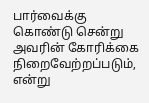பார்வைக்கு கொண்டு சென்று அவரின் கோரிக்கை நிறைவேற்றப்படும், என்று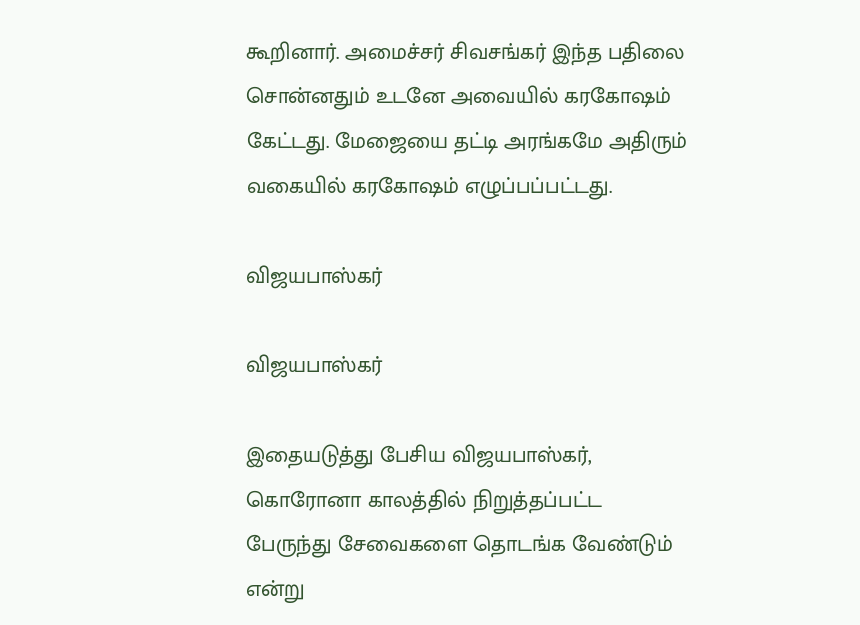கூறினார். அமைச்சர் சிவசங்கர் இந்த பதிலை சொன்னதும் உடனே அவையில் கரகோஷம் கேட்டது. மேஜையை தட்டி அரங்கமே அதிரும் வகையில் கரகோஷம் எழுப்பப்பட்டது.

விஜயபாஸ்கர்

விஜயபாஸ்கர்

இதையடுத்து பேசிய விஜயபாஸ்கர், கொரோனா காலத்தில் நிறுத்தப்பட்ட பேருந்து சேவைகளை தொடங்க வேண்டும் என்று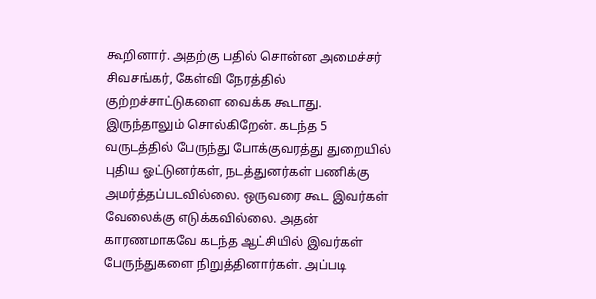கூறினார். அதற்கு பதில் சொன்ன அமைச்சர் சிவசங்கர், கேள்வி நேரத்தில் குற்றச்சாட்டுகளை வைக்க கூடாது. இருந்தாலும் சொல்கிறேன். கடந்த 5 வருடத்தில் பேருந்து போக்குவரத்து துறையில் புதிய ஓட்டுனர்கள், நடத்துனர்கள் பணிக்கு அமர்த்தப்படவில்லை. ஒருவரை கூட இவர்கள் வேலைக்கு எடுக்கவில்லை. அதன் காரணமாகவே கடந்த ஆட்சியில் இவர்கள் பேருந்துகளை நிறுத்தினார்கள். அப்படி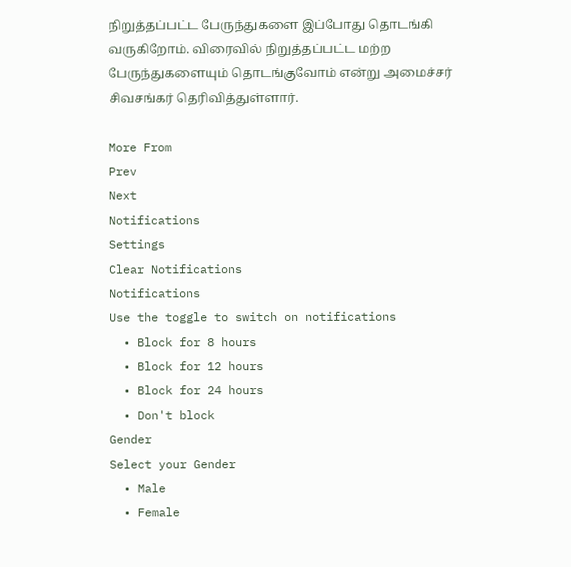நிறுத்தப்பட்ட பேருந்துகளை இப்போது தொடங்கி வருகிறோம். விரைவில் நிறுத்தப்பட்ட மற்ற பேருந்துகளையும் தொடங்குவோம் என்று அமைச்சர் சிவசங்கர் தெரிவித்துள்ளார்.

More From
Prev
Next
Notifications
Settings
Clear Notifications
Notifications
Use the toggle to switch on notifications
  • Block for 8 hours
  • Block for 12 hours
  • Block for 24 hours
  • Don't block
Gender
Select your Gender
  • Male
  • Female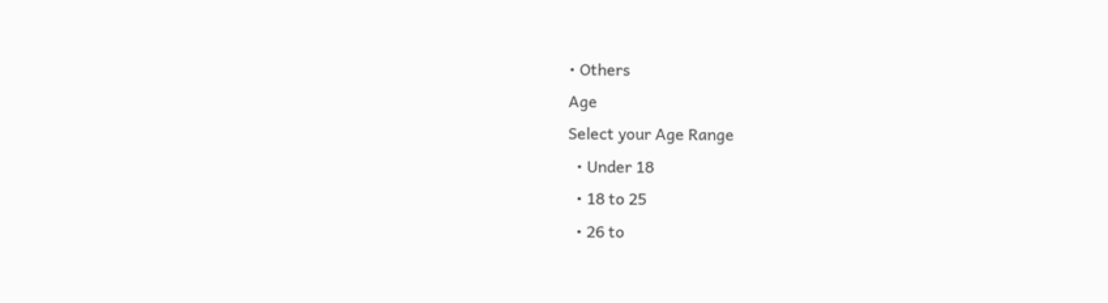• Others
Age
Select your Age Range
  • Under 18
  • 18 to 25
  • 26 to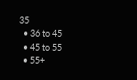35
  • 36 to 45
  • 45 to 55
  • 55+